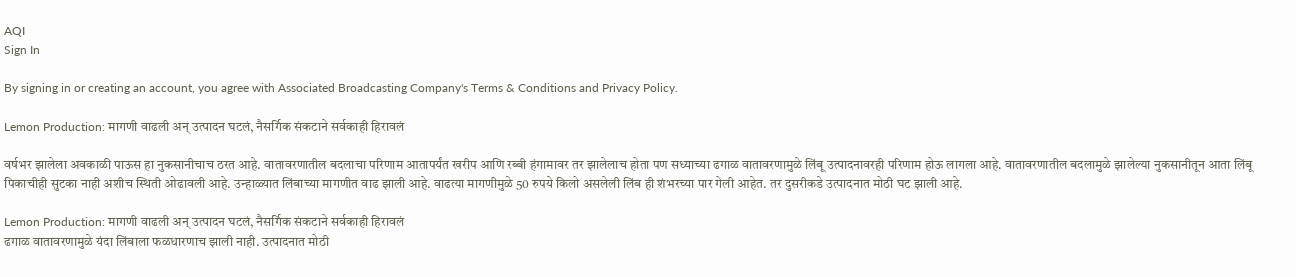AQI
Sign In

By signing in or creating an account, you agree with Associated Broadcasting Company's Terms & Conditions and Privacy Policy.

Lemon Production: मागणी वाढली अन् उत्पादन घटलं, नैसर्गिक संकटाने सर्वकाही हिरावलं

वर्षभर झालेला अवकाळी पाऊस हा नुकसानीचाच ठरत आहे. वातावरणातील बदलाचा परिणाम आतापर्यंत खरीप आणि रब्बी हंगामावर तर झालेलाच होता पण सध्याच्या ढगाळ वातावरणामुळे लिंबू उत्पादनावरही परिणाम होऊ लागला आहे. वातावरणातील बदलामुळे झालेल्या नुकसानीतून आता लिंबू पिकाचीही सुटका नाही अशीच स्थिती ओढावली आहे. उन्हाळ्यात लिंबाच्या मागणीत वाढ झाली आहे. वाढत्या मागणीमुळे 50 रुपये किलो असलेली लिंब ही शंभरच्या पार गेली आहेत. तर दुसरीकडे उत्पादनात मोठी घट झाली आहे.

Lemon Production: मागणी वाढली अन् उत्पादन घटलं, नैसर्गिक संकटाने सर्वकाही हिरावलं
ढगाळ वातावरणामुळे यंदा लिंबाला फळधारणाच झाली नाही. उत्पादनात मोठी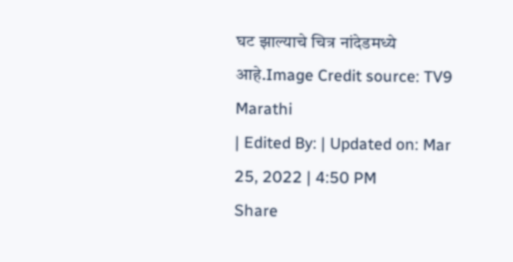घट झाल्याचे चित्र नांदेडमध्ये आहे.Image Credit source: TV9 Marathi
| Edited By: | Updated on: Mar 25, 2022 | 4:50 PM
Share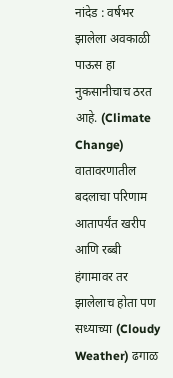नांदेड : वर्षभर झालेला अवकाळी पाऊस हा नुकसानीचाच ठरत आहे. (Climate Change) वातावरणातील बदलाचा परिणाम आतापर्यंत खरीप आणि रब्बी हंगामावर तर झालेलाच होता पण सध्याच्या (Cloudy Weather) ढगाळ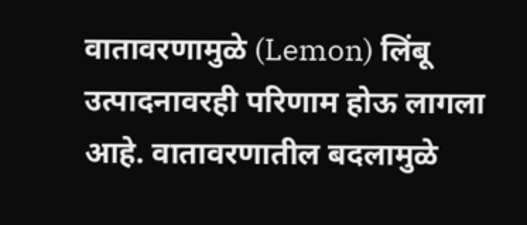वातावरणामुळे (Lemon) लिंबू उत्पादनावरही परिणाम होऊ लागला आहे. वातावरणातील बदलामुळे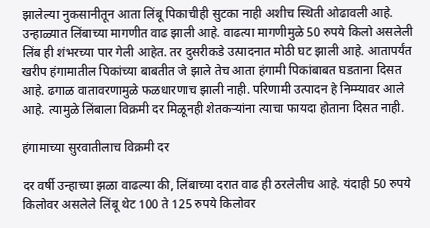झालेल्या नुकसानीतून आता लिंबू पिकाचीही सुटका नाही अशीच स्थिती ओढावली आहे. उन्हाळ्यात लिंबाच्या मागणीत वाढ झाली आहे. वाढत्या मागणीमुळे 50 रुपये किलो असलेली लिंब ही शंभरच्या पार गेली आहेत. तर दुसरीकडे उत्पादनात मोठी घट झाली आहे. आतापर्यंत खरीप हंगामातील पिकांच्या बाबतीत जे झाले तेच आता हंगामी पिकांबाबत घडताना दिसत आहे. ढगाळ वातावरणामुळे फळधारणाच झाली नाही. परिणामी उत्पादन हे निम्म्यावर आले आहे. त्यामुळे लिंबाला विक्रमी दर मिळूनही शेतकऱ्यांना त्याचा फायदा होताना दिसत नाही.

हंगामाच्या सुरवातीलाच विक्रमी दर

दर वर्षी उन्हाच्या झळा वाढल्या की, लिंबाच्या दरात वाढ ही ठरलेलीच आहे. यंदाही 50 रुपये किलोवर असलेले लिंबू थेट 100 ते 125 रुपये किलोवर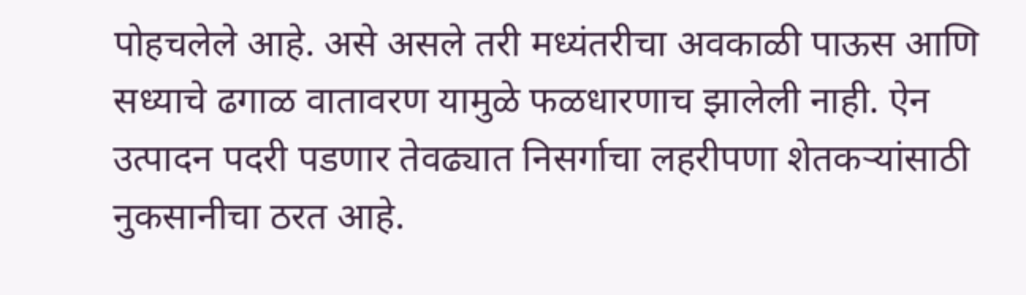पोहचलेले आहे. असे असले तरी मध्यंतरीचा अवकाळी पाऊस आणि सध्याचे ढगाळ वातावरण यामुळे फळधारणाच झालेली नाही. ऐन उत्पादन पदरी पडणार तेवढ्यात निसर्गाचा लहरीपणा शेतकऱ्यांसाठी नुकसानीचा ठरत आहे.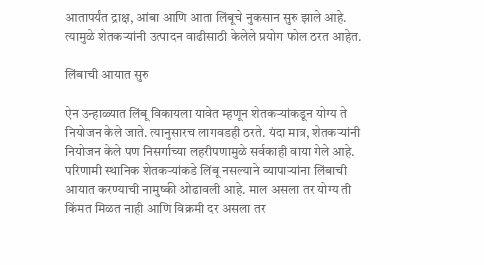आतापर्यंत द्राक्ष, आंबा आणि आता लिंबूचे नुकसान सुरु झाले आहे. त्यामुळे शेतकऱ्यांनी उत्पादन वाढीसाठी केलेले प्रयोग फोल ठरत आहेत.

लिंबाची आयात सुरु

ऐन उन्हाळ्यात लिंबू विकायला यावेत म्हणून शेतकऱ्यांकडून योग्य ते नियोजन केले जाते. त्यानुसारच लागवडही ठरते. यंदा मात्र, शेतकऱ्यांनी नियोजन केले पण निसर्गाच्या लहरीपणामुळे सर्वकाही वाया गेले आहे. परिणामी स्थानिक शेतकऱ्यांकडे लिंबू नसल्याने व्यापाऱ्यांना लिंबाची आयात करण्याची नामुष्की ओढावली आहे. माल असला तर योग्य ती किंमत मिळत नाही आणि विक्रमी दर असला तर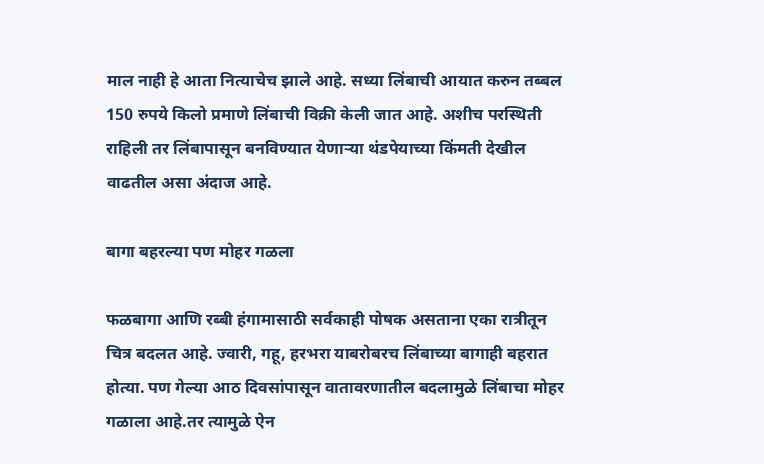माल नाही हे आता नित्याचेच झाले आहे. सध्या लिंबाची आयात करुन तब्बल 150 रुपये किलो प्रमाणे लिंबाची विक्री केली जात आहे. अशीच परस्थिती राहिली तर लिंबापासून बनविण्यात येणाऱ्या थंडपेयाच्या किंमती देखील वाढतील असा अंदाज आहे.

बागा बहरल्या पण मोहर गळला

फळबागा आणि रब्बी हंगामासाठी सर्वकाही पोषक असताना एका रात्रीतून चित्र बदलत आहे. ज्वारी, गहू, हरभरा याबरोबरच लिंबाच्या बागाही बहरात होत्या. पण गेल्या आठ दिवसांपासून वातावरणातील बदलामुळे लिंबाचा मोहर गळाला आहे.तर त्यामुळे ऐन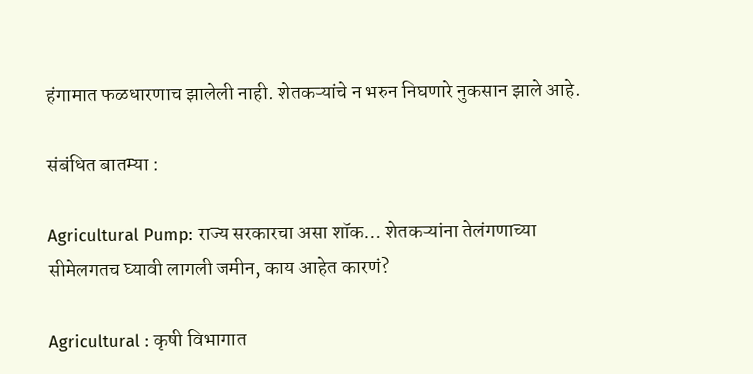हंगामात फळधारणाच झालेली नाही. शेतकऱ्यांचे न भरुन निघणारे नुकसान झाले आहे.

संबंधित बातम्या :

Agricultural Pump: राज्य सरकारचा असा शॉक… शेतकऱ्यांना तेलंगणाच्या सीमेलगतच घ्यावी लागली जमीन, काय आहेत कारणं?

Agricultural : कृषी विभागात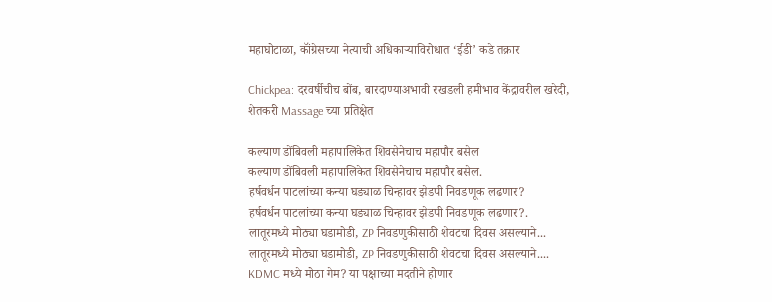महाघोटाळा, कॉंग्रेसच्या नेत्याची अधिकाऱ्याविरोधात ‘ईडी’ कडे तक्रार

Chickpea: दरवर्षीचीच बोंब, बारदाण्याअभावी रखडली हमीभाव केंद्रावरील खरेदी, शेतकरी Massage च्या प्रतिक्षेत

कल्याण डोंबिवली महापालिकेत शिवसेनेचाच महापौर बसेल
कल्याण डोंबिवली महापालिकेत शिवसेनेचाच महापौर बसेल.
हर्षवर्धन पाटलांच्या कन्या घड्याळ चिन्हावर झेडपी निवडणूक लढणार?
हर्षवर्धन पाटलांच्या कन्या घड्याळ चिन्हावर झेडपी निवडणूक लढणार?.
लातूरमध्ये मोठ्या घडामोडी, ZP निवडणुकीसाठी शेवटचा दिवस असल्याने...
लातूरमध्ये मोठ्या घडामोडी, ZP निवडणुकीसाठी शेवटचा दिवस असल्याने....
KDMC मध्ये मोठा गेम? या पक्षाच्या मदतीने होणार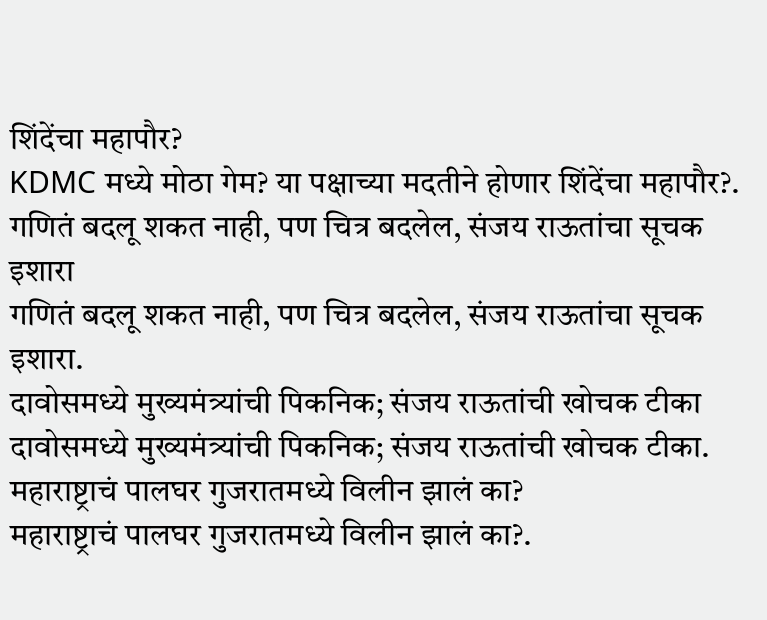शिंदेंचा महापौर?
KDMC मध्ये मोठा गेम? या पक्षाच्या मदतीने होणार शिंदेंचा महापौर?.
गणितं बदलू शकत नाही, पण चित्र बदलेल, संजय राऊतांचा सूचक इशारा
गणितं बदलू शकत नाही, पण चित्र बदलेल, संजय राऊतांचा सूचक इशारा.
दावोसमध्ये मुख्यमंत्र्यांची पिकनिक; संजय राऊतांची खोचक टीका
दावोसमध्ये मुख्यमंत्र्यांची पिकनिक; संजय राऊतांची खोचक टीका.
महाराष्ट्राचं पालघर गुजरातमध्ये विलीन झालं का?
महाराष्ट्राचं पालघर गुजरातमध्ये विलीन झालं का?.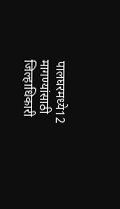पालघरमध्ये12 मागण्यांसाठी जिल्हाधिकारी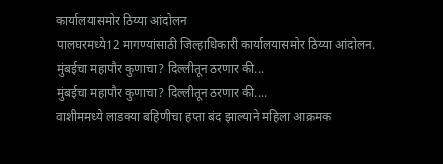कार्यालयासमोर ठिय्या आंदोलन
पालघरमध्ये12 मागण्यांसाठी जिल्हाधिकारी कार्यालयासमोर ठिय्या आंदोलन.
मुंबईचा महापौर कुणाचा? दिल्लीतून ठरणार की...
मुंबईचा महापौर कुणाचा? दिल्लीतून ठरणार की....
वाशीममध्ये लाडक्या बहिणीचा हप्ता बंद झाल्याने महिला आक्रमक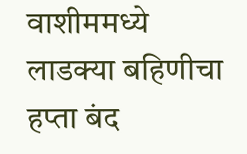वाशीममध्ये लाडक्या बहिणीचा हप्ता बंद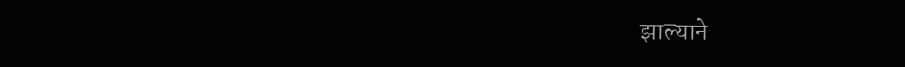झाल्याने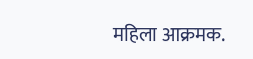महिला आक्रमक.